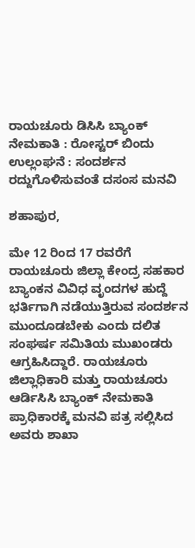ರಾಯಚೂರು ಡಿಸಿಸಿ ಬ್ಯಾಂಕ್ ನೇಮಕಾತಿ : ರೋಸ್ಟರ್ ಬಿಂದು ಉಲ್ಲಂಘನೆ : ಸಂದರ್ಶನ ರದ್ದುಗೊಳಿಸುವಂತೆ ದಸಂಸ ಮನವಿ

ಶಹಾಪುರ,

ಮೇ 12 ರಿಂದ 17 ರವರೆಗೆ ರಾಯಚೂರು ಜಿಲ್ಲಾ ಕೇಂದ್ರ ಸಹಕಾರ ಬ್ಯಾಂಕನ ವಿವಿಧ ವೃಂದಗಳ ಹುದ್ದೆ ಭರ್ತಿಗಾಗಿ ನಡೆಯುತ್ತಿರುವ ಸಂದರ್ಶನ ಮುಂದೂಡಬೇಕು ಎಂದು ದಲಿತ ಸಂಘರ್ಷ ಸಮಿತಿಯ ಮುಖಂಡರು ಆಗ್ರಹಿಸಿದ್ದಾರೆ. ರಾಯಚೂರು ಜಿಲ್ಲಾಧಿಕಾರಿ ಮತ್ತು ರಾಯಚೂರು ಆರ್ಡಿಸಿಸಿ ಬ್ಯಾಂಕ್ ನೇಮಕಾತಿ ಪ್ರಾಧಿಕಾರಕ್ಕೆ ಮನವಿ ಪತ್ರ ಸಲ್ಲಿಸಿದ ಅವರು ಶಾಖಾ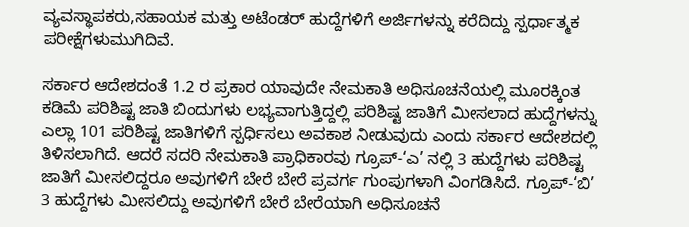ವ್ಯವಸ್ಥಾಪಕರು,ಸಹಾಯಕ ಮತ್ತು ಅಟೆಂಡರ್ ಹುದ್ದೆಗಳಿಗೆ ಅರ್ಜಿಗಳನ್ನು ಕರೆದಿದ್ದು ಸ್ಪರ್ಧಾತ್ಮಕ ಪರೀಕ್ಷೆಗಳು‌ಮುಗಿದಿವೆ.

ಸರ್ಕಾರ ಆದೇಶದಂತೆ 1.2 ರ ಪ್ರಕಾರ ಯಾವುದೇ ನೇಮಕಾತಿ ಅಧಿಸೂಚನೆಯಲ್ಲಿ ಮೂರಕ್ಕಿಂತ ಕಡಿಮೆ ಪರಿಶಿಷ್ಟ ಜಾತಿ ಬಿಂದುಗಳು ಲಭ್ಯವಾಗುತ್ತಿದ್ದಲ್ಲಿ ಪರಿಶಿಷ್ಟ ಜಾತಿಗೆ ಮೀಸಲಾದ ಹುದ್ದೆಗಳನ್ನು ಎಲ್ಲಾ 101 ಪರಿಶಿಷ್ಟ ಜಾತಿಗಳಿಗೆ ಸ್ಪರ್ಧಿಸಲು ಅವಕಾಶ ನೀಡುವುದು ಎಂದು ಸರ್ಕಾರ ಆದೇಶದಲ್ಲಿ ತಿಳಿಸಲಾಗಿದೆ. ಆದರೆ ಸದರಿ ನೇಮಕಾತಿ ಪ್ರಾಧಿಕಾರವು ಗ್ರೂಪ್-‘ಎ’ ನಲ್ಲಿ 3 ಹುದ್ದೆಗಳು ಪರಿಶಿಷ್ಟ ಜಾತಿಗೆ ಮೀಸಲಿದ್ದರೂ ಅವುಗಳಿಗೆ ಬೇರೆ ಬೇರೆ ಪ್ರವರ್ಗ ಗುಂಪುಗಳಾಗಿ ವಿಂಗಡಿಸಿದೆ. ಗ್ರೂಪ್-‘ಬಿ’ 3 ಹುದ್ದೆಗಳು ಮೀಸಲಿದ್ದು ಅವುಗಳಿಗೆ ಬೇರೆ ಬೇರೆಯಾಗಿ ಅಧಿಸೂಚನೆ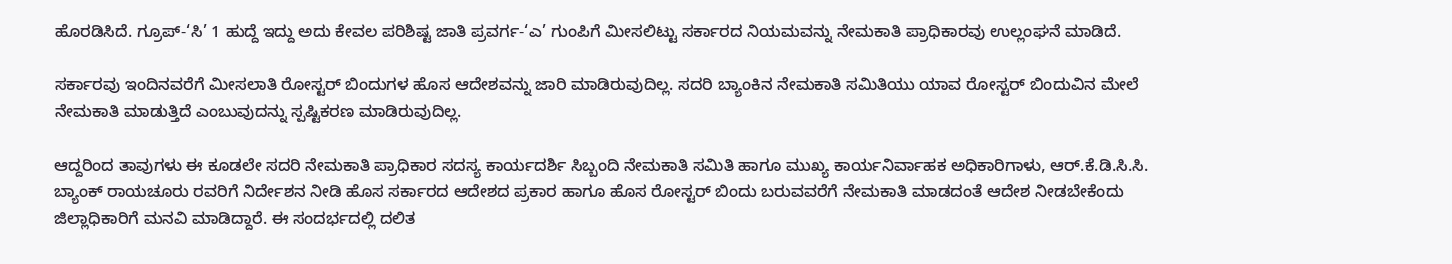ಹೊರಡಿಸಿದೆ. ಗ್ರೂಪ್-‘ಸಿ’ 1 ಹುದ್ದೆ ಇದ್ದು ಅದು ಕೇವಲ ಪರಿಶಿಷ್ಟ ಜಾತಿ ಪ್ರವರ್ಗ-‘ಎ’ ಗುಂಪಿಗೆ ಮೀಸಲಿಟ್ಟು ಸರ್ಕಾರದ ನಿಯಮವನ್ನು ನೇಮಕಾತಿ ಪ್ರಾಧಿಕಾರವು ಉಲ್ಲಂಘನೆ ಮಾಡಿದೆ.

ಸರ್ಕಾರವು ಇಂದಿನವರೆಗೆ ಮೀಸಲಾತಿ ರೋಸ್ಟರ್ ಬಿಂದುಗಳ ಹೊಸ ಆದೇಶವನ್ನು ಜಾರಿ ಮಾಡಿರುವುದಿಲ್ಲ. ಸದರಿ ಬ್ಯಾಂಕಿನ ನೇಮಕಾತಿ ಸಮಿತಿಯು ಯಾವ ರೋಸ್ಟರ್ ಬಿಂದುವಿನ ಮೇಲೆ ನೇಮಕಾತಿ ಮಾಡುತ್ತಿದೆ ಎಂಬುವುದನ್ನು ಸ್ಪಷ್ಟಿಕರಣ ಮಾಡಿರುವುದಿಲ್ಲ.

ಆದ್ದರಿಂದ ತಾವುಗಳು ಈ ಕೂಡಲೇ ಸದರಿ ನೇಮಕಾತಿ ಪ್ರಾಧಿಕಾರ ಸದಸ್ಯ ಕಾರ್ಯದರ್ಶಿ ಸಿಬ್ಬಂದಿ ನೇಮಕಾತಿ ಸಮಿತಿ ಹಾಗೂ ಮುಖ್ಯ ಕಾರ್ಯನಿರ್ವಾಹಕ ಅಧಿಕಾರಿಗಾಳು, ಆರ್.ಕೆ.ಡಿ.ಸಿ.ಸಿ. ಬ್ಯಾಂಕ್ ರಾಯಚೂರು ರವರಿಗೆ ನಿರ್ದೇಶನ ನೀಡಿ ಹೊಸ ಸರ್ಕಾರದ ಆದೇಶದ ಪ್ರಕಾರ ಹಾಗೂ ಹೊಸ ರೋಸ್ಟರ್ ಬಿಂದು ಬರುವವರೆಗೆ ನೇಮಕಾತಿ ಮಾಡದಂತೆ ಆದೇಶ ನೀಡಬೇಕೆಂದು ಜಿಲ್ಲಾಧಿಕಾರಿಗೆ ಮನವಿ ಮಾಡಿದ್ದಾರೆ. ಈ ಸಂದರ್ಭದಲ್ಲಿ ದಲಿತ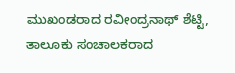ಮುಖಂಡರಾದ ರವೀಂದ್ರನಾಥ್ ಶೆಟ್ಟಿ, ತಾಲೂಕು ಸಂಚಾಲಕರಾದ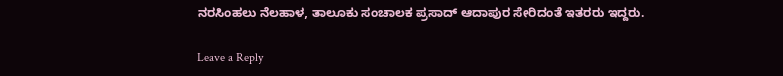ನರಸಿಂಹಲು ನೆಲಹಾಳ, ತಾಲೂಕು ಸಂಚಾಲಕ ಪ್ರಸಾದ್ ಆದಾಪುರ ಸೇರಿದಂತೆ ಇತರರು ಇದ್ದರು.

Leave a Reply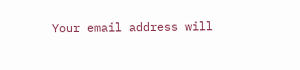Your email address will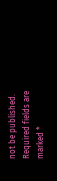not be published. Required fields are marked *